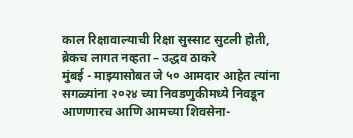काल रिक्षावाल्याची रिक्षा सुस्साट सुटली होती, ब्रेकच लागत नव्हता – उद्धव ठाकरे
मुंबई - माझ्यासोबत जे ५० आमदार आहेत त्यांना सगळ्यांना २०२४ च्या निवडणुकीमध्ये निवडून आणणारच आणि आमच्या शिवसेना-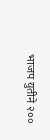भाजप युतीने २००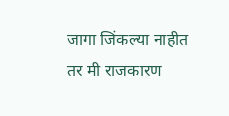जागा जिंकल्या नाहीत तर मी राजकारण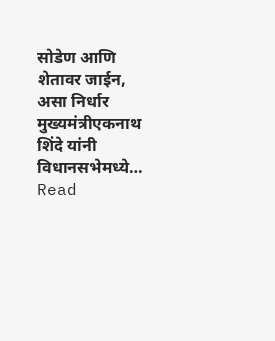सोडेण आणि शेतावर जाईन, असा निर्धार मुख्यमंत्रीएकनाथ शिंदे यांनी विधानसभेमध्ये…
Read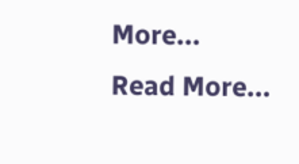More...
Read More...